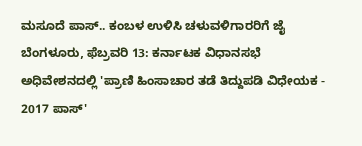ಮಸೂದೆ ಪಾಸ್.. ಕಂಬಳ ಉಳಿಸಿ ಚಳುವಳಿಗಾರರಿಗೆ ಜೈ
ಬೆಂಗಳೂರು, ಫೆಬ್ರವರಿ 13: ಕರ್ನಾಟಕ ವಿಧಾನಸಭೆ ಅಧಿವೇಶನದಲ್ಲಿ 'ಪ್ರಾಣಿ ಹಿಂಸಾಚಾರ ತಡೆ ತಿದ್ದುಪಡಿ ವಿಧೇಯಕ - 2017 ಪಾಸ್'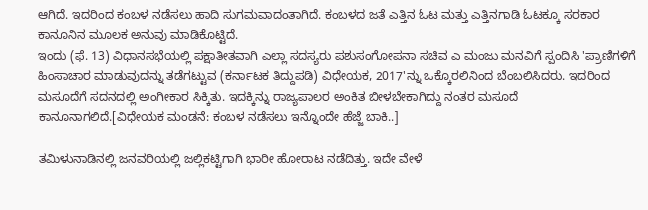ಆಗಿದೆ. ಇದರಿಂದ ಕಂಬಳ ನಡೆಸಲು ಹಾದಿ ಸುಗಮವಾದಂತಾಗಿದೆ. ಕಂಬಳದ ಜತೆ ಎತ್ತಿನ ಓಟ ಮತ್ತು ಎತ್ತಿನಗಾಡಿ ಓಟಕ್ಕೂ ಸರಕಾರ ಕಾನೂನಿನ ಮೂಲಕ ಅನುವು ಮಾಡಿಕೊಟ್ಟಿದೆ.
ಇಂದು (ಫೆ. 13) ವಿಧಾನಸಭೆಯಲ್ಲಿ ಪಕ್ಷಾತೀತವಾಗಿ ಎಲ್ಲಾ ಸದಸ್ಯರು ಪಶುಸಂಗೋಪನಾ ಸಚಿವ ಎ ಮಂಜು ಮನವಿಗೆ ಸ್ಪಂದಿಸಿ 'ಪ್ರಾಣಿಗಳಿಗೆ ಹಿಂಸಾಚಾರ ಮಾಡುವುದನ್ನು ತಡೆಗಟ್ಟುವ (ಕರ್ನಾಟಕ ತಿದ್ದುಪಡಿ) ವಿಧೇಯಕ, 2017'ನ್ನು ಒಕ್ಕೊರಲಿನಿಂದ ಬೆಂಬಲಿಸಿದರು. ಇದರಿಂದ ಮಸೂದೆಗೆ ಸದನದಲ್ಲಿ ಅಂಗೀಕಾರ ಸಿಕ್ಕಿತು. ಇದಕ್ಕಿನ್ನು ರಾಜ್ಯಪಾಲರ ಅಂಕಿತ ಬೀಳಬೇಕಾಗಿದ್ದು ನಂತರ ಮಸೂದೆ ಕಾನೂನಾಗಲಿದೆ.[ವಿಧೇಯಕ ಮಂಡನೆ: ಕಂಬಳ ನಡೆಸಲು ಇನ್ನೊಂದೇ ಹೆಜ್ಜೆ ಬಾಕಿ..]

ತಮಿಳುನಾಡಿನಲ್ಲಿ ಜನವರಿಯಲ್ಲಿ ಜಲ್ಲಿಕಟ್ಟಿಗಾಗಿ ಭಾರೀ ಹೋರಾಟ ನಡೆದಿತ್ತು. ಇದೇ ವೇಳೆ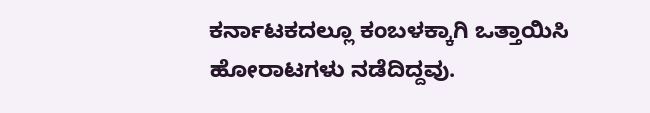ಕರ್ನಾಟಕದಲ್ಲೂ ಕಂಬಳಕ್ಕಾಗಿ ಒತ್ತಾಯಿಸಿ ಹೋರಾಟಗಳು ನಡೆದಿದ್ದವು.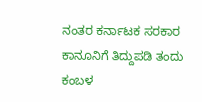ನಂತರ ಕರ್ನಾಟಕ ಸರಕಾರ ಕಾನೂನಿಗೆ ತಿದ್ದುಪಡಿ ತಂದು ಕಂಬಳ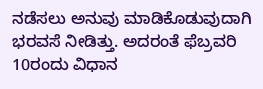ನಡೆಸಲು ಅನುವು ಮಾಡಿಕೊಡುವುದಾಗಿ ಭರವಸೆ ನೀಡಿತ್ತು. ಅದರಂತೆ ಫೆಬ್ರವರಿ 10ರಂದು ವಿಧಾನ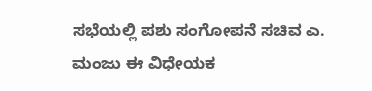ಸಭೆಯಲ್ಲಿ ಪಶು ಸಂಗೋಪನೆ ಸಚಿವ ಎ. ಮಂಜು ಈ ವಿಧೇಯಕ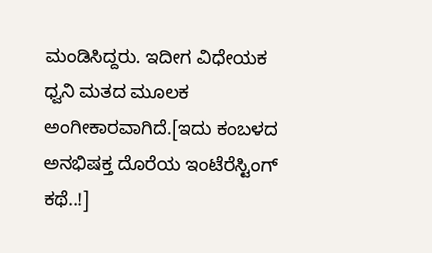ಮಂಡಿಸಿದ್ದರು. ಇದೀಗ ವಿಧೇಯಕ ಧ್ವನಿ ಮತದ ಮೂಲಕ ಅಂಗೀಕಾರವಾಗಿದೆ.[ಇದು ಕಂಬಳದ ಅನಭಿಷಕ್ತ ದೊರೆಯ ಇಂಟೆರೆಸ್ಟಿಂಗ್ ಕಥೆ..!]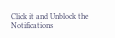Click it and Unblock the Notifications